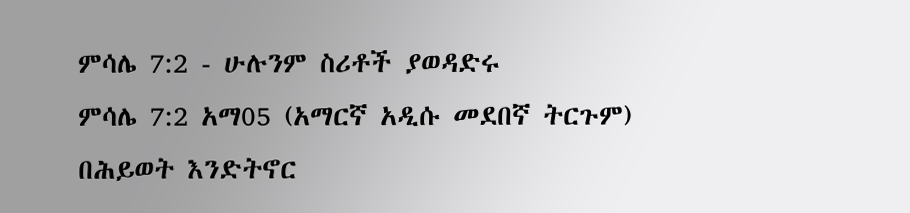ምሳሌ 7:2 - ሁሉንም ስሪቶች ያወዳድሩ
ምሳሌ 7:2 አማ05 (አማርኛ አዲሱ መደበኛ ትርጉም)
በሕይወት እንድትኖር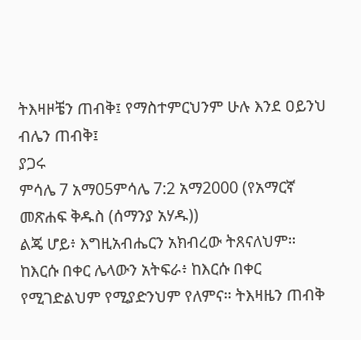ትእዛዞቼን ጠብቅ፤ የማስተምርህንም ሁሉ እንደ ዐይንህ ብሌን ጠብቅ፤
ያጋሩ
ምሳሌ 7 አማ05ምሳሌ 7:2 አማ2000 (የአማርኛ መጽሐፍ ቅዱስ (ሰማንያ አሃዱ))
ልጄ ሆይ፥ እግዚአብሔርን አክብረው ትጸናለህም። ከእርሱ በቀር ሌላውን አትፍራ፥ ከእርሱ በቀር የሚገድልህም የሚያድንህም የለምና። ትእዛዜን ጠብቅ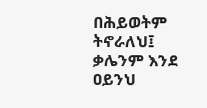በሕይወትም ትኖራለህ፤ ቃሌንም እንደ ዐይንህ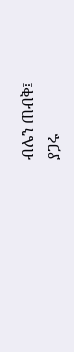ብሌን ጠብቅ፤
ያጋሩ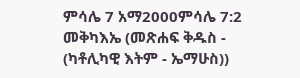ምሳሌ 7 አማ2000ምሳሌ 7:2 መቅካእኤ (መጽሐፍ ቅዱስ - (ካቶሊካዊ እትም - ኤማሁስ))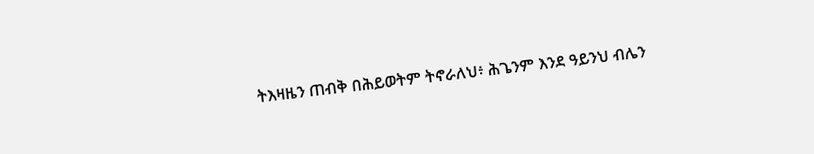ትእዛዜን ጠብቅ በሕይወትም ትኖራለህ፥ ሕጌንም እንደ ዓይንህ ብሌን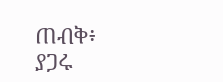ጠብቅ፥
ያጋሩ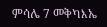ምሳሌ 7 መቅካእኤ